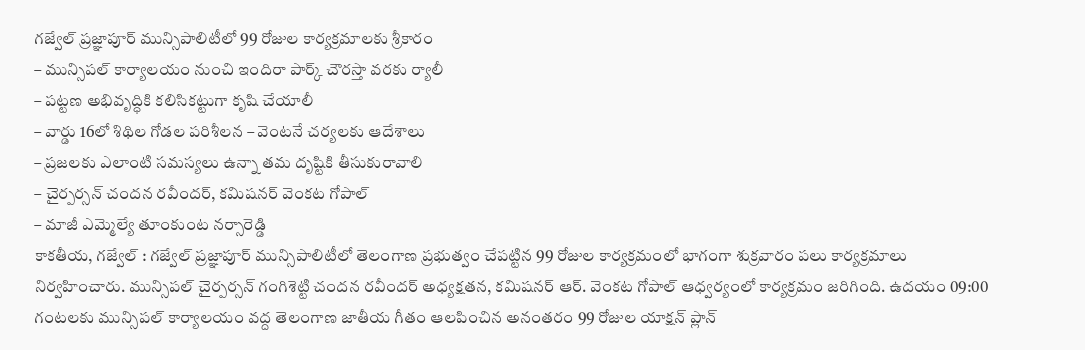గజ్వేల్ ప్రజ్ఞాపూర్ మున్సిపాలిటీలో 99 రోజుల కార్యక్రమాలకు శ్రీకారం
– మున్సిపల్ కార్యాలయం నుంచి ఇందిరా పార్క్ చౌరస్తా వరకు ర్యాలీ
– పట్టణ అభివృద్ధికి కలిసికట్టుగా కృషి చేయాలీ
– వార్డు 16లో శిథిల గోడల పరిశీలన – వెంటనే చర్యలకు ఆదేశాలు
– ప్రజలకు ఎలాంటి సమస్యలు ఉన్నా తమ దృష్టికి తీసుకురావాలి
– చైర్పర్సన్ చందన రవీందర్, కమిషనర్ వెంకట గోపాల్
– మాజీ ఎమ్మెల్యే తూంకుంట నర్సారెడ్డి
కాకతీయ, గజ్వేల్ : గజ్వేల్ ప్రజ్ఞాపూర్ మున్సిపాలిటీలో తెలంగాణ ప్రభుత్వం చేపట్టిన 99 రోజుల కార్యక్రమంలో భాగంగా శుక్రవారం పలు కార్యక్రమాలు నిర్వహించారు. మున్సిపల్ చైర్పర్సన్ గంగిశెట్టి చందన రవీందర్ అధ్యక్షతన, కమిషనర్ ఆర్. వెంకట గోపాల్ ఆధ్వర్యంలో కార్యక్రమం జరిగింది. ఉదయం 09:00 గంటలకు మున్సిపల్ కార్యాలయం వద్ద తెలంగాణ జాతీయ గీతం ఆలపించిన అనంతరం 99 రోజుల యాక్షన్ ప్లాన్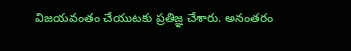విజయవంతం చేయుటకు ప్రతిజ్ఞ చేశారు. అనంతరం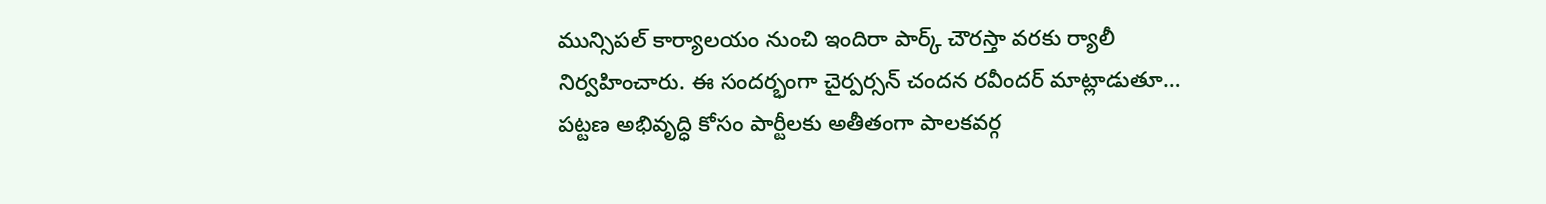మున్సిపల్ కార్యాలయం నుంచి ఇందిరా పార్క్ చౌరస్తా వరకు ర్యాలీ నిర్వహించారు. ఈ సందర్భంగా చైర్పర్సన్ చందన రవీందర్ మాట్లాడుతూ… పట్టణ అభివృద్ధి కోసం పార్టీలకు అతీతంగా పాలకవర్గ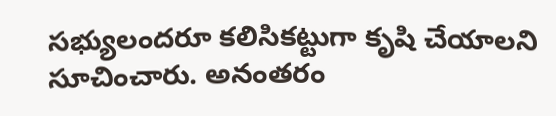సభ్యులందరూ కలిసికట్టుగా కృషి చేయాలని సూచించారు. అనంతరం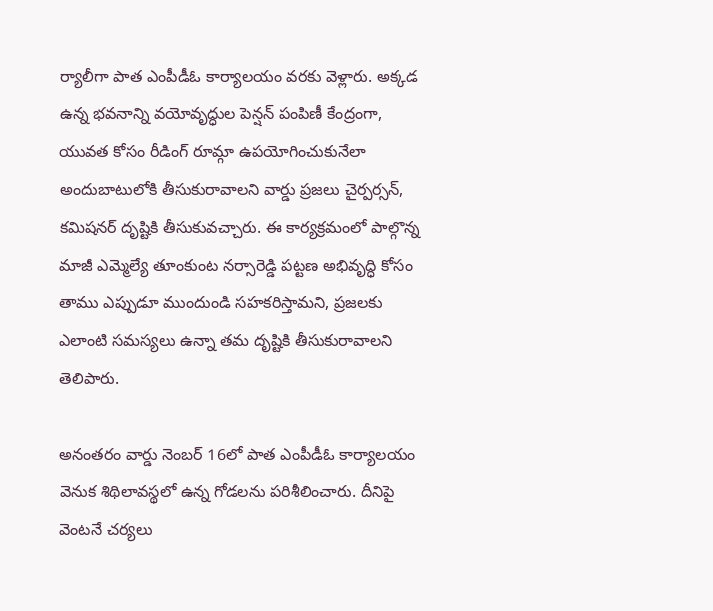ర్యాలీగా పాత ఎంపీడీఓ కార్యాలయం వరకు వెళ్లారు. అక్కడ ఉన్న భవనాన్ని వయోవృద్ధుల పెన్షన్ పంపిణీ కేంద్రంగా, యువత కోసం రీడింగ్ రూమ్గా ఉపయోగించుకునేలా అందుబాటులోకి తీసుకురావాలని వార్డు ప్రజలు చైర్పర్సన్, కమిషనర్ దృష్టికి తీసుకువచ్చారు. ఈ కార్యక్రమంలో పాల్గొన్న మాజీ ఎమ్మెల్యే తూంకుంట నర్సారెడ్డి పట్టణ అభివృద్ధి కోసం తాము ఎప్పుడూ ముందుండి సహకరిస్తామని, ప్రజలకు ఎలాంటి సమస్యలు ఉన్నా తమ దృష్టికి తీసుకురావాలని తెలిపారు.

అనంతరం వార్డు నెంబర్ 16లో పాత ఎంపీడీఓ కార్యాలయం వెనుక శిథిలావస్థలో ఉన్న గోడలను పరిశీలించారు. దీనిపై వెంటనే చర్యలు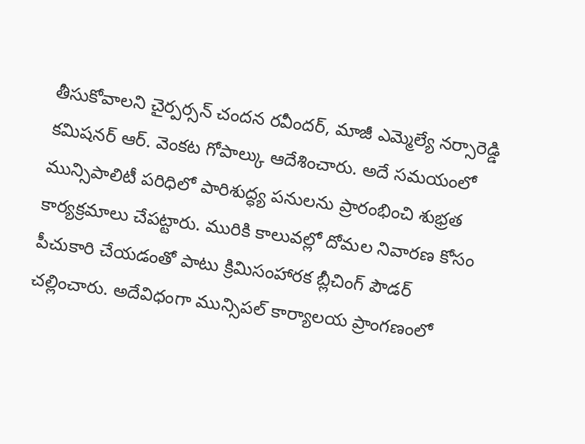తీసుకోవాలని చైర్పర్సన్ చందన రవీందర్, మాజీ ఎమ్మెల్యే నర్సారెడ్డి కమిషనర్ ఆర్. వెంకట గోపాల్కు ఆదేశించారు. అదే సమయంలో మున్సిపాలిటీ పరిధిలో పారిశుద్ధ్య పనులను ప్రారంభించి శుభ్రత కార్యక్రమాలు చేపట్టారు. మురికి కాలువల్లో దోమల నివారణ కోసం పీచుకారి చేయడంతో పాటు క్రిమిసంహారక బ్లీచింగ్ పౌడర్ చల్లించారు. అదేవిధంగా మున్సిపల్ కార్యాలయ ప్రాంగణంలో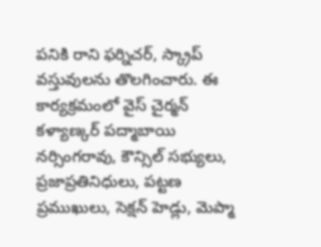పనికి రాని ఫర్నిచర్, స్క్రాప్ వస్తువులను తొలగించారు. ఈ కార్యక్రమంలో వైస్ చైర్మన్ కళ్యాణ్కర్ పద్మాబాయి నర్సింగరావు, కౌన్సిల్ సభ్యులు, ప్రజాప్రతినిధులు, పట్టణ ప్రముఖులు, సెక్షన్ హెడ్లు, మెప్మా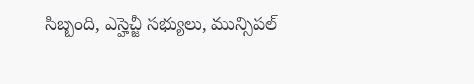సిబ్బంది, ఎస్హెచ్జీ సభ్యులు, మున్సిపల్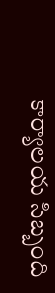కార్యాలయ సిబ్బంది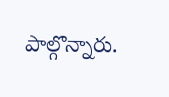పాల్గొన్నారు.